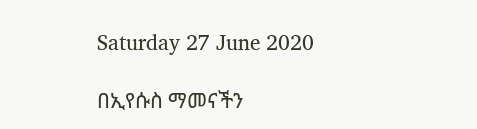Saturday 27 June 2020

በኢየሱስ ማመናችን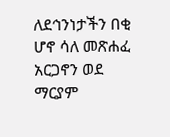ለደኅንነታችን በቂ ሆኖ ሳለ መጽሐፈ አርጋኖን ወደ ማርያም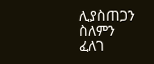ሊያስጠጋን ስለምን ፈለገ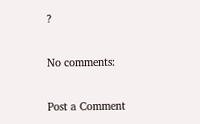?

No comments:

Post a Comment